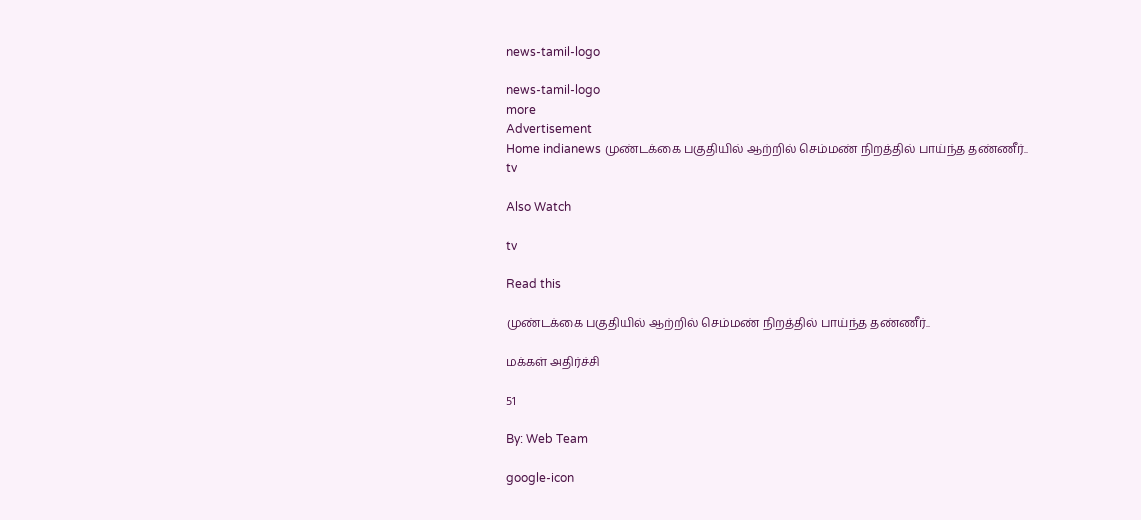news-tamil-logo

news-tamil-logo
more
Advertisement
Home indianews முண்டக்கை பகுதியில் ஆற்றில் செம்மண் நிறத்தில் பாய்ந்த தண்ணீர்..
tv

Also Watch

tv

Read this

முண்டக்கை பகுதியில் ஆற்றில் செம்மண் நிறத்தில் பாய்ந்த தண்ணீர்..

மக்கள் அதிர்ச்சி

51

By: Web Team

google-icon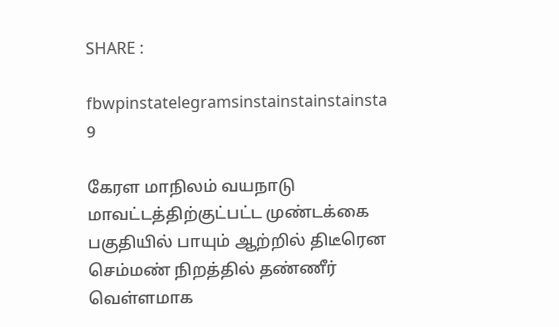SHARE :

fbwpinstatelegramsinstainstainstainsta
9

கேரள மாநிலம் வயநாடு மாவட்டத்திற்குட்பட்ட முண்டக்கை பகுதியில் பாயும் ஆற்றில் திடீரென செம்மண் நிறத்தில் தண்ணீர் வெள்ளமாக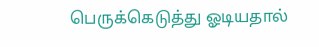பெருக்கெடுத்து ஓடியதால்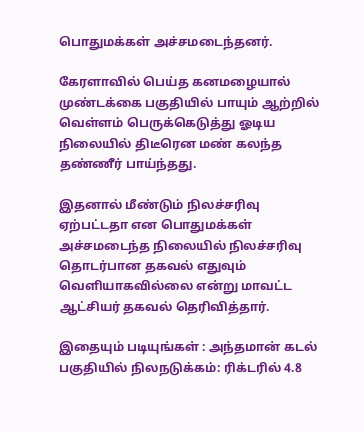பொதுமக்கள் அச்சமடைந்தனர்.

கேரளாவில் பெய்த கனமழையால் முண்டக்கை பகுதியில் பாயும் ஆற்றில் வெள்ளம் பெருக்கெடுத்து ஓடிய நிலையில் திடீரென மண் கலந்த தண்ணீர் பாய்ந்தது.

இதனால் மீண்டும் நிலச்சரிவு ஏற்பட்டதா என பொதுமக்கள் அச்சமடைந்த நிலையில் நிலச்சரிவு தொடர்பான தகவல் எதுவும் வெளியாகவில்லை என்று மாவட்ட ஆட்சியர் தகவல் தெரிவித்தார்.

இதையும் படியுங்கள் : அந்தமான் கடல் பகுதியில் நிலநடுக்கம்: ரிக்டரில் 4.8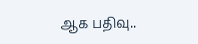ஆக பதிவு..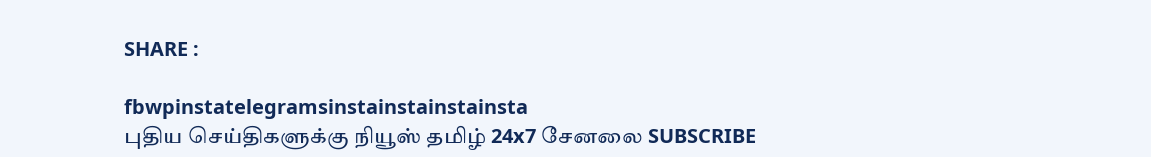SHARE :

fbwpinstatelegramsinstainstainstainsta
புதிய செய்திகளுக்கு நியூஸ் தமிழ் 24x7 சேனலை SUBSCRIBE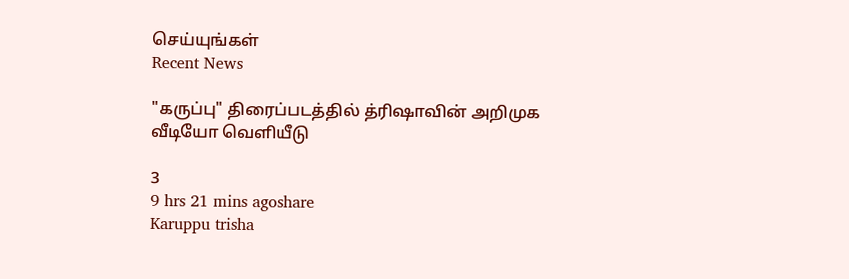செய்யுங்கள்
Recent News

"கருப்பு" திரைப்படத்தில் த்ரிஷாவின் அறிமுக வீடியோ வெளியீடு

3
9 hrs 21 mins agoshare
Karuppu trisha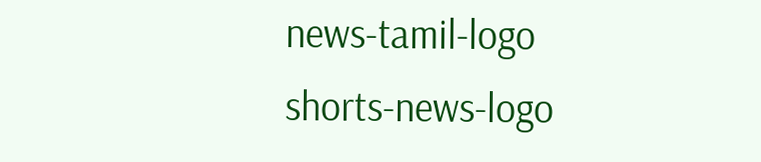news-tamil-logo
shorts-news-logo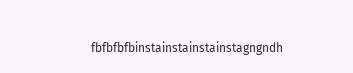fbfbfbfbinstainstainstainstagngndh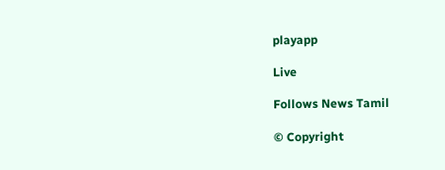playapp

Live

Follows News Tamil

© Copyright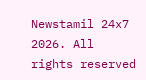Newstamil 24x7 2026. All rights reserved